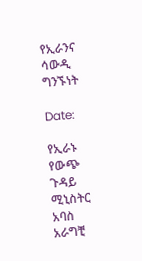የኢራንና ሳውዲ ግንኙነት

Date:

የኢራኑ የውጭ ጉዳይ ሚኒስትር አባስ አራግቺ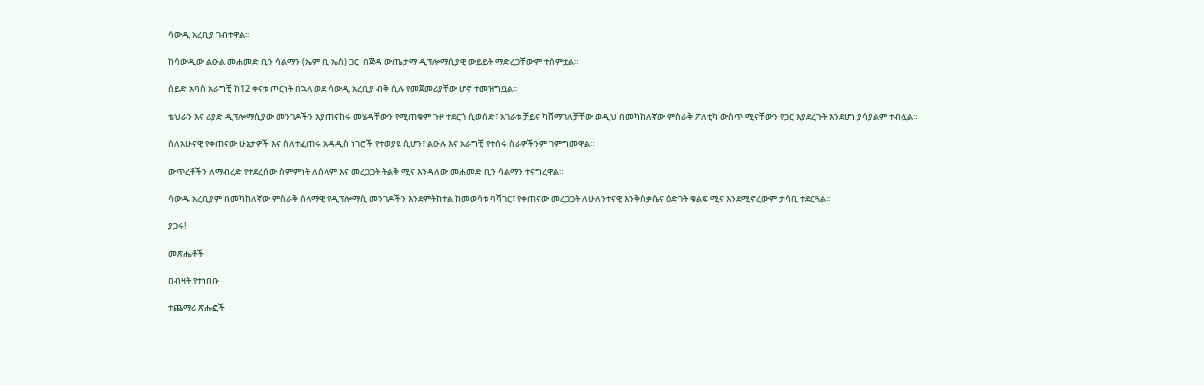ሳውዲ አረቢያ ገብተዋል፡፡

ከሳውዲው ልዑል መሐመድ ቢን ሳልማን (ኤም ቢ ኤስ) ጋር  በጅዳ ውጤታማ ዲፕሎማሲያዊ ውይይት ማድረጋቸውም ተሰምቷል።

ሰይድ አባስ አራግቺ ከ12 ቀናቱ ጦርነት በኋላ ወደ ሳውዲ አረቢያ ብቅ ሲሉ የመጀመሪያቸው ሆኖ ተመዝግቧል፡፡

ቴህራን እና ሪያድ ዲፕሎማሲያው መንገዶችን እያጠናከሩ መሄዳቸውን የሚጠቁም ጉዞ ተደርጎ ሲወሰድ፣ አገራቱ ቻይና ካሸማገለቻቸው ወዲህ በመካከለኛው ምስራቅ ፖለቲካ ውስጥ ሚናቸውን የጋር እያደረጉት እንደሆነ ያሳያልም ተብሏል።

ስለአሁናዊ የቀጠናው ሁኔታዎች እና ስለተፈጠሩ አዳዲስ ነገሮች የተወያዩ ሲሆን፣ ልዑሉ እና አራግቺ የተሰሩ ስራዎችንም ገምግመዋል።

ውጥረቶችን ለማብረድ የተደረሰው ስምምነት ለሰላም እና መረጋጋት ትልቅ ሚና እንዳለው መሐመድ ቢን ሳልማን ተናግረዋል።

ሳውዱ አረቢያም በመካከለኛው ምስራቅ ሰላማዊ የዲፕሎማሲ መንገዶችን እንደምትከተል ከመወሳቱ ባሻገር፣ የቀጠናው መረጋጋት ለሁለንተናዊ እንቅስቃሴና ዕድገት ቁልፍ ሚና እንደሚኖረውም ታሳቢ ተደርጓል፡፡

ያጋሩ!

መጽሔቶች

በብዛት የተነበቡ

ተጨማሪ ጽሑፎች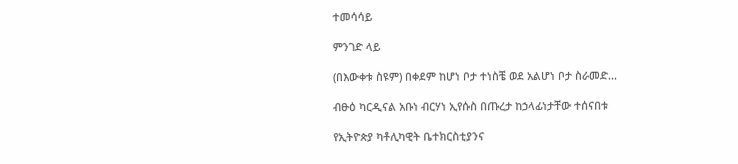ተመሳሳይ

ምንገድ ላይ

(በእውቀቱ ስዩም) በቀደም ከሆነ ቦታ ተነስቼ ወደ አልሆነ ቦታ ስራመድ...

ብፁዕ ካርዲናል አቡነ ብርሃነ ኢየሱስ በጡረታ ከኃላፊነታቸው ተሰናበቱ

የኢትዮጵያ ካቶሊካዊት ቤተክርስቲያንና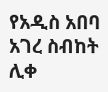የአዲስ አበባ አገረ ስብከት ሊቀ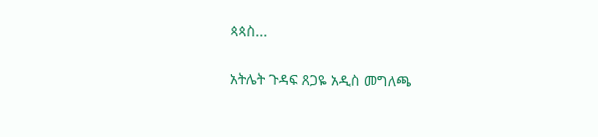ጳጳስ...

አትሌት ጉዳፍ ጸጋዬ አዲስ መግለጫ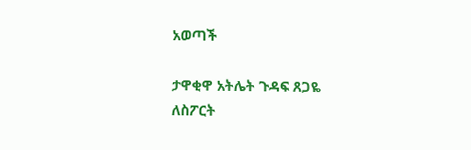አወጣች

ታዋቂዋ አትሌት ጉዳፍ ጸጋዬ ለስፖርት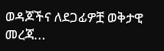ወዳጆችና ለደጋፊዎቿ ወቅታዊ መረጃ...